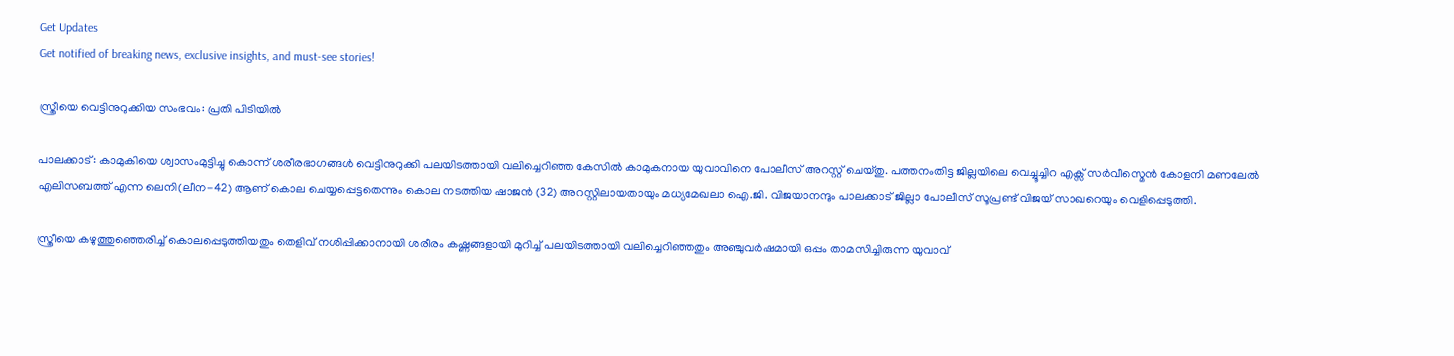Get Updates
Get notified of breaking news, exclusive insights, and must-see stories!

സ്ത്രീയെ വെട്ടിനുറുക്കിയ സംഭവം: പ്രതി പിടിയില്‍

പാലക്കാട്‌: കാമുകിയെ ശ്വാസംമുട്ടിച്ചു കൊന്ന്‌ ശരീരഭാഗങ്ങള്‍ വെട്ടിനുറുക്കി പലയിടത്തായി വലിച്ചെറിഞ്ഞ കേസില്‍ കാമുകനായ യുവാവിനെ പോലീസ്‌ അറസ്റ്റ്‌ ചെയ്‌തു. പത്തനംതിട്ട ജില്ലയിലെ വെച്ചൂച്ചിറ എക്സ്‌ സര്‍വീസ്മെന്‍ കോളനി മണലേല്‍ എലിസബത്ത്‌ എന്ന ലെനി(ലീന-42) ആണ്‌ കൊല ചെയ്യപ്പെട്ടതെന്നും കൊല നടത്തിയ ഷാജന്‍ (32) അറസ്റ്റിലായതായും മധ്യമേഖലാ ഐ.ജി. വിജയാനന്ദും പാലക്കാട്‌ ജില്ലാ പോലീസ്‌ സൂപ്രണ്ട്‌ വിജയ്‌ സാഖറെയും വെളിപ്പെടുത്തി.

സ്ത്രീയെ കഴുത്തുഞ്ഞെരിച്ച്‌ കൊലപ്പെടുത്തിയതും തെളിവ്‌ നശിപ്പിക്കാനായി ശരീരം കഷ്ണങ്ങളായി മുറിച്ച്‌ പലയിടത്തായി വലിച്ചെറിഞ്ഞതും അഞ്ചുവര്‍ഷമായി ഒപ്പം താമസിച്ചിരുന്ന യുവാവ്‌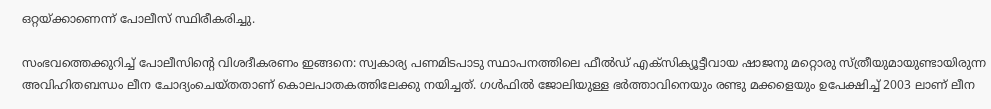ഒറ്റയ്ക്കാണെന്ന്‌ പോലീസ്‌ സ്ഥിരീകരിച്ചു.

സംഭവത്തെക്കുറിച്ച്‌ പോലീസിന്‍റെ വിശദീകരണം ഇങ്ങനെ: സ്വകാര്യ പണമിടപാടു സ്ഥാപനത്തിലെ ഫീല്‍ഡ്‌ എക്സിക്യൂട്ടീവായ ഷാജനു മറ്റൊരു സ്‌ത്രീയുമായുണ്ടായിരുന്ന അവിഹിതബന്ധം ലീന ചോദ്യംചെയ്‌തതാണ്‌ കൊലപാതകത്തിലേക്കു നയിച്ചത്‌. ഗള്‍ഫില്‍ ജോലിയുള്ള ഭര്‍ത്താവിനെയും രണ്ടു മക്കളെയും ഉപേക്ഷിച്ച്‌ 2003 ലാണ്‌ ലീന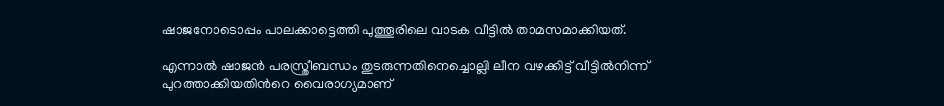ഷാജനോടൊപ്പം പാലക്കാട്ടെത്തി പുത്തൂരിലെ വാടക വീട്ടില്‍ താമസമാക്കിയത്‌.

എന്നാല്‍ ഷാജന്‍ പരസ്ത്രീബന്ധം തുടരുന്നതിനെച്ചൊല്ലി ലീന വഴക്കിട്ട്‌ വീട്ടില്‍നിന്ന്‌ പുറത്താക്കിയതിന്‍റെ വൈരാഗ്യമാണ്‌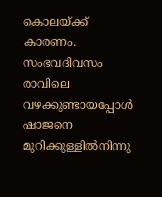കൊലയ്ക്ക്‌ കാരണം. സംഭവദിവസം രാവിലെ വഴക്കുണ്ടായപ്പോള്‍ ഷാജനെ മുറിക്കുള്ളില്‍നിന്നു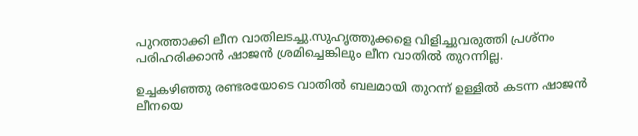പുറത്താക്കി ലീന വാതിലടച്ചു.സുഹൃത്തുക്കളെ വിളിച്ചുവരുത്തി പ്രശ്നം പരിഹരിക്കാന്‍ ഷാജന്‍ ശ്രമിച്ചെങ്കിലും ലീന വാതില്‍ തുറന്നില്ല.

ഉച്ചകഴിഞ്ഞു രണ്ടരയോടെ വാതില്‍ ബലമായി തുറന്ന്‌ ഉള്ളില്‍ കടന്ന ഷാജന്‍ ലീനയെ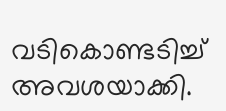വടികൊണ്ടടിച്ച്‌ അവശയാക്കി.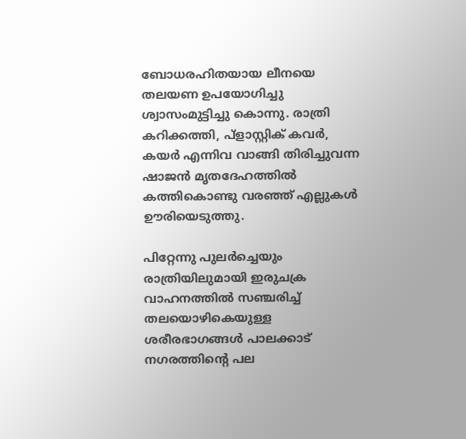ബോധരഹിതയായ ലീനയെ തലയണ ഉപയോഗിച്ചു ശ്വാസംമുട്ടിച്ചു കൊന്നു. രാത്രി കറിക്കത്തി, പ്ളാസ്റ്റിക്‌ കവര്‍, കയര്‍ എന്നിവ വാങ്ങി തിരിച്ചുവന്ന ഷാജന്‍ മൃതദേഹത്തില്‍ കത്തികൊണ്ടു വരഞ്ഞ്‌ എല്ലുകള്‍ ഊരിയെടുത്തു.

പിറ്റേന്നു പുലര്‍ച്ചെയും രാത്രിയിലുമായി ഇരുചക്ര വാഹനത്തില്‍ സഞ്ചരിച്ച്‌ തലയൊഴികെയുള്ള ശരീരഭാഗങ്ങള്‍ പാലക്കാട്‌ നഗരത്തിന്‍റെ പല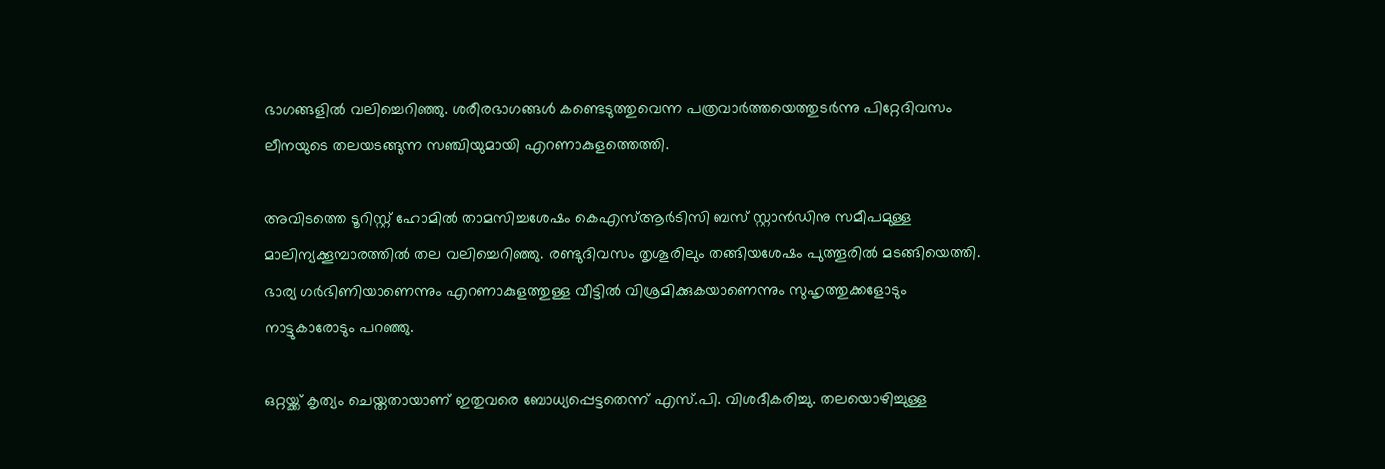ഭാഗങ്ങളില്‍ വലിച്ചെറിഞ്ഞു. ശരീരഭാഗങ്ങള്‍ കണ്ടെടുത്തുവെന്ന പത്രവാര്‍ത്തയെത്തുടര്‍ന്നു പിറ്റേദിവസം ലീനയുടെ തലയടങ്ങുന്ന സഞ്ചിയുമായി എറണാകുളത്തെത്തി.

അവിടത്തെ ടൂറിസ്റ്റ്‌ ഹോമില്‍ താമസിച്ചശേഷം കെഎസ്‌ആര്‍ടിസി ബസ്‌ സ്റ്റാന്‍ഡിനു സമീപമുള്ള മാലിന്യക്കൂമ്പാരത്തില്‍ തല വലിച്ചെറിഞ്ഞു. രണ്ടുദിവസം തൃശൂരിലും തങ്ങിയശേഷം പുത്തൂരില്‍ മടങ്ങിയെത്തി. ഭാര്യ ഗര്‍ഭിണിയാണെന്നും എറണാകുളത്തുള്ള വീട്ടില്‍ വിശ്രമിക്കുകയാണെന്നും സുഹൃത്തുക്കളോടും നാട്ടുകാരോടും പറഞ്ഞു.

ഒറ്റയ്ക്ക്‌ കൃത്യം ചെയ്തതായാണ്‌ ഇതുവരെ ബോധ്യപ്പെട്ടതെന്ന്‌ എസ്‌.പി. വിശദീകരിച്ചു. തലയൊഴിച്ചുള്ള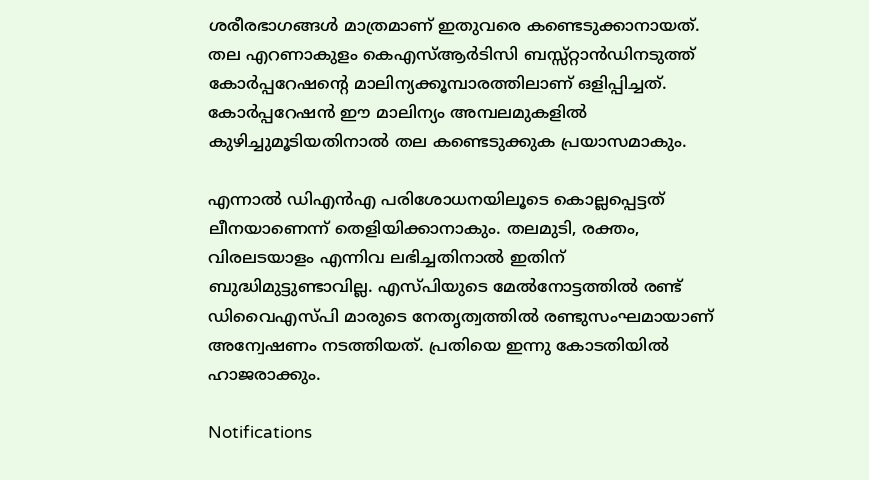ശരീരഭാഗങ്ങള്‍ മാത്രമാണ്‌ ഇതുവരെ കണ്ടെടുക്കാനായത്‌. തല എറണാകുളം കെഎസ്‌ആര്‍ടിസി ബസ്സ്റ്റാന്‍ഡിനടുത്ത്‌ കോര്‍പ്പറേഷന്‍റെ മാലിന്യക്കൂമ്പാരത്തിലാണ്‌ ഒളിപ്പിച്ചത്‌. കോര്‍പ്പറേഷന്‍ ഈ മാലിന്യം അമ്പലമുകളില്‍ കുഴിച്ചുമൂടിയതിനാല്‍ തല കണ്ടെടുക്കുക പ്രയാസമാകും.

എന്നാല്‍ ഡിഎന്‍എ പരിശോധനയിലൂടെ കൊല്ലപ്പെട്ടത്‌ ലീനയാണെന്ന്‌ തെളിയിക്കാനാകും. തലമുടി, രക്തം, വിരലടയാളം എന്നിവ ലഭിച്ചതിനാല്‍ ഇതിന്‌ ബുദ്ധിമുട്ടുണ്ടാവില്ല. എസ്‌പിയുടെ മേല്‍നോട്ടത്തില്‍ രണ്ട്‌ ഡിവൈഎസ്‌പി മാരുടെ നേതൃത്വത്തില്‍ രണ്ടുസംഘമായാണ്‌ അന്വേഷണം നടത്തിയത്‌. പ്രതിയെ ഇന്നു കോടതിയില്‍ ഹാജരാക്കും.

Notifications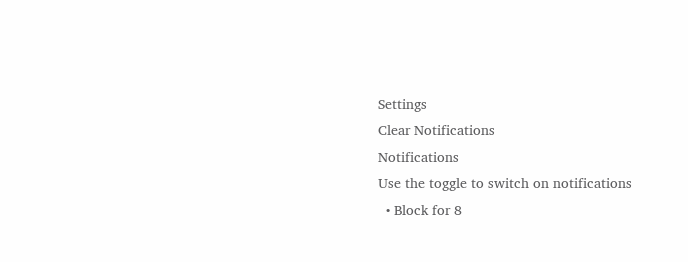Settings
Clear Notifications
Notifications
Use the toggle to switch on notifications
  • Block for 8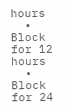hours
  • Block for 12 hours
  • Block for 24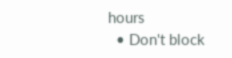hours
  • Don't block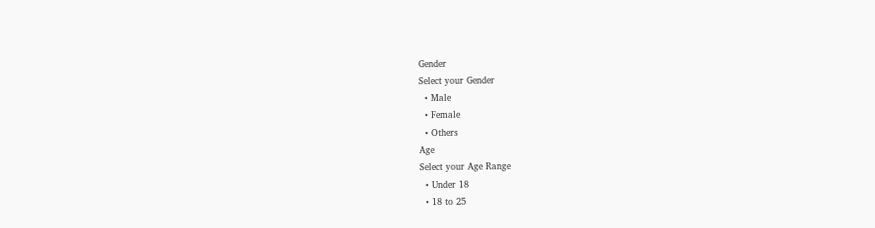Gender
Select your Gender
  • Male
  • Female
  • Others
Age
Select your Age Range
  • Under 18
  • 18 to 25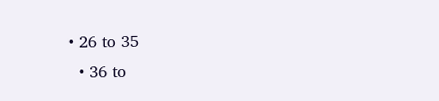• 26 to 35
  • 36 to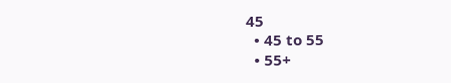45
  • 45 to 55
  • 55+